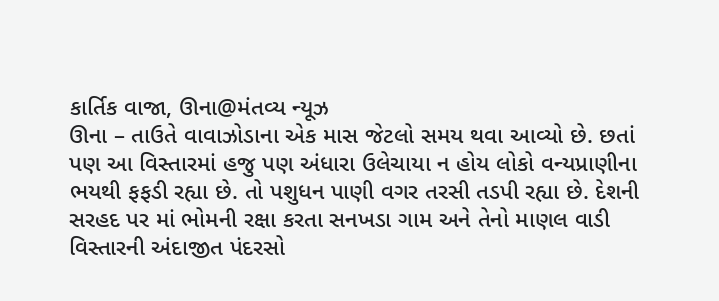કાર્તિક વાજા, ઊના@મંતવ્ય ન્યૂઝ
ઊના – તાઉતે વાવાઝોડાના એક માસ જેટલો સમય થવા આવ્યો છે. છતાં પણ આ વિસ્તારમાં હજુ પણ અંધારા ઉલેચાયા ન હોય લોકો વન્યપ્રાણીના ભયથી ફફડી રહ્યા છે. તો પશુધન પાણી વગર તરસી તડપી રહ્યા છે. દેશની સરહદ પર માં ભોમની રક્ષા કરતા સનખડા ગામ અને તેનો માણલ વાડી વિસ્તારની અંદાજીત પંદરસો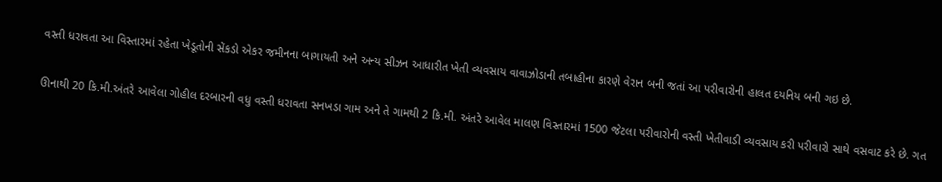વસ્તી ધરાવતા આ વિસ્તારમાં રહેતા ખેડૂતોની સેંકડો એકર જમીનના બાગાયતી અને અન્ય સીઝન આધારીત ખેતી વ્યવસાય વાવાઝોડાની તબાહીના કારણે વેરાન બની જતાં આ પરીવારોની હાલત દયનિય બની ગઇ છે.

ઊનાથી 20 કિ.મી.અંતરે આવેલા ગોહીલ દરબારની વધુ વસ્તી ધરાવતા સનખડા ગામ અને તે ગામથી 2 કિ.મી. અંતરે આવેલ માલણ વિસ્તારમાં 1500 જેટલા પરીવારોની વસ્તી ખેતીવાડી વ્યવસાય કરી પરીવારો સાથે વસવાટ કરે છે. ગત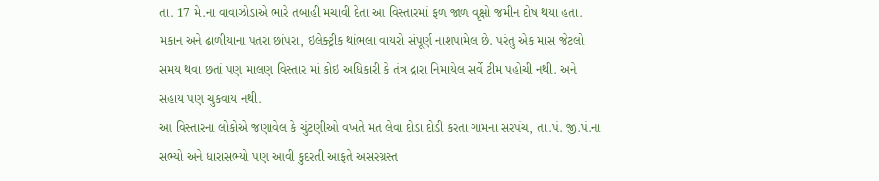તા. 17 મે.ના વાવાઝોડાએ ભારે તબાહી મચાવી દેતા આ વિસ્તારમાં ફળ જાળ વૃક્ષો જમીન દોષ થયા હતા. મકાન અને ઢાળીયાના પતરા છાંપરા, ઇલેક્ટ્રીક થાંભલા વાયરો સંપૂર્ણ નાશપામેલ છે. પરંતુ એક માસ જેટલો સમય થવા છતાં પણ માલણ વિસ્તાર માં કોઇ અધિકારી કે તંત્ર દ્રારા નિમાયેલ સર્વે ટીમ પહોચી નથી. અને સહાય પણ ચુકવાય નથી.
આ વિસ્તારના લોકોએ જણાવેલ કે ચુંટણીઓ વખતે મત લેવા દોડા દોડી કરતા ગામના સરપંચ, તા.પં. જી.પં.ના સભ્યો અને ધારાસભ્યો પણ આવી કુદરતી આફતે અસરગ્રસ્ત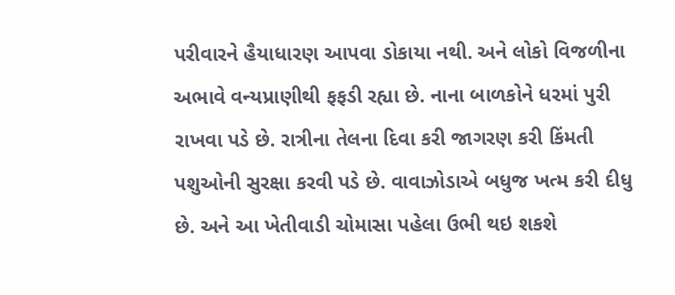પરીવારને હૈયાધારણ આપવા ડોકાયા નથી. અને લોકો વિજળીના અભાવે વન્યપ્રાણીથી ફફડી રહ્યા છે. નાના બાળકોને ધરમાં પુરી રાખવા પડે છે. રાત્રીના તેલના દિવા કરી જાગરણ કરી કિંમતી પશુઓની સુરક્ષા કરવી પડે છે. વાવાઝોડાએ બધુજ ખત્મ કરી દીધુ છે. અને આ ખેતીવાડી ચોમાસા પહેલા ઉભી થઇ શકશે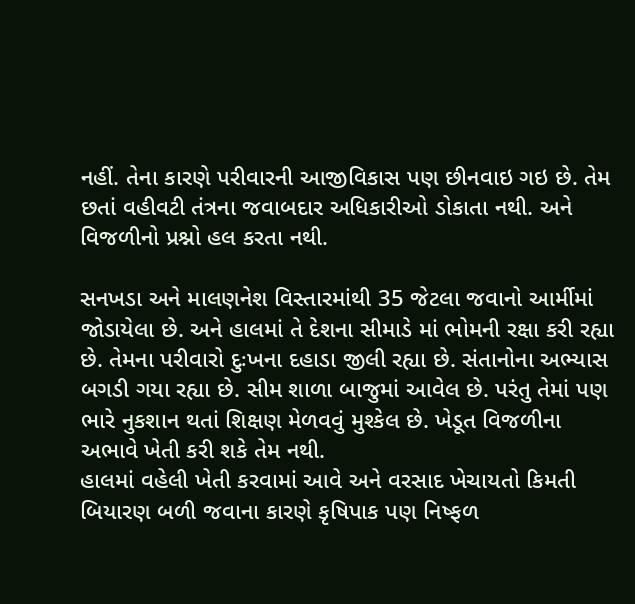નહીં. તેના કારણે પરીવારની આજીવિકાસ પણ છીનવાઇ ગઇ છે. તેમ છતાં વહીવટી તંત્રના જવાબદાર અધિકારીઓ ડોકાતા નથી. અને વિજળીનો પ્રશ્નો હલ કરતા નથી.

સનખડા અને માલણનેશ વિસ્તારમાંથી 35 જેટલા જવાનો આર્મીમાં જોડાયેલા છે. અને હાલમાં તે દેશના સીમાડે માં ભોમની રક્ષા કરી રહ્યા છે. તેમના પરીવારો દુઃખના દહાડા જીલી રહ્યા છે. સંતાનોના અભ્યાસ બગડી ગયા રહ્યા છે. સીમ શાળા બાજુમાં આવેલ છે. પરંતુ તેમાં પણ ભારે નુકશાન થતાં શિક્ષણ મેળવવું મુશ્કેલ છે. ખેડૂત વિજળીના અભાવે ખેતી કરી શકે તેમ નથી.
હાલમાં વહેલી ખેતી કરવામાં આવે અને વરસાદ ખેચાયતો કિમતી બિયારણ બળી જવાના કારણે કૃષિપાક પણ નિષ્ફળ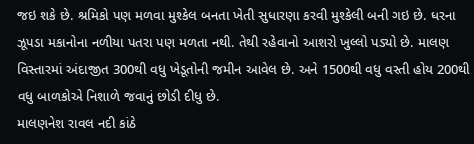જઇ શકે છે. શ્રમિકો પણ મળવા મુશ્કેલ બનતા ખેતી સુધારણા કરવી મુશ્કેલી બની ગઇ છે. ધરના ઝૂપડા મકાનોના નળીયા પતરા પણ મળતા નથી. તેથી રહેવાનો આશરો ખુલ્લો પડ્યો છે. માલણ વિસ્તારમાં અંદાજીત 300થી વધુ ખેડૂતોની જમીન આવેલ છે. અને 1500થી વધુ વસ્તી હોય 200થી વધુ બાળકોએ નિશાળે જવાનું છોડી દીધુ છે.
માલણનેશ રાવલ નદી કાંઠે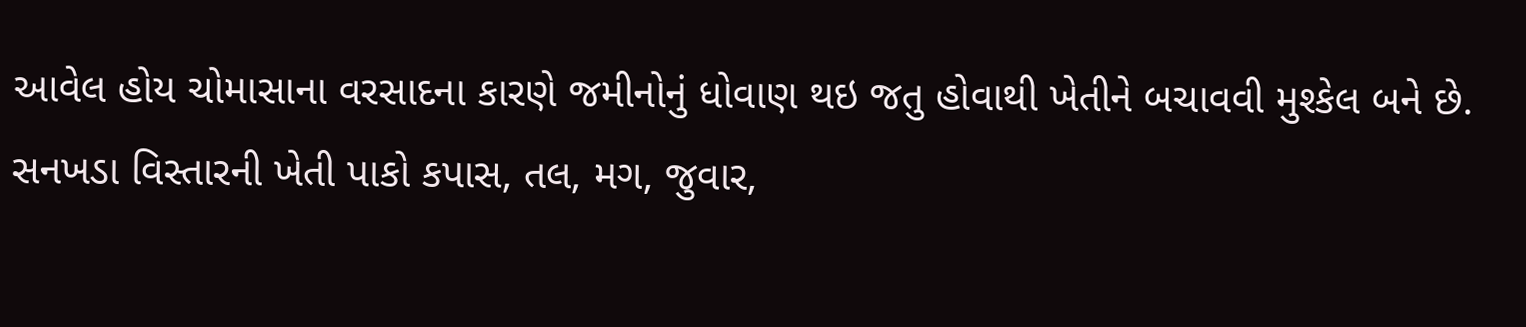આવેલ હોય ચોમાસાના વરસાદના કારણે જમીનોનું ધોવાણ થઇ જતુ હોવાથી ખેતીને બચાવવી મુશ્કેલ બને છે. સનખડા વિસ્તારની ખેતી પાકો કપાસ, તલ, મગ, જુવાર,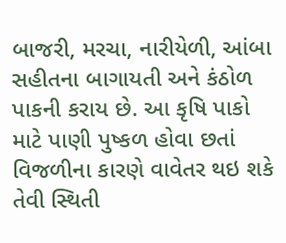બાજરી, મરચા, નારીયેળી, આંબા સહીતના બાગાયતી અને કંઠોળ પાકની કરાય છે. આ કૃષિ પાકો માટે પાણી પુષ્કળ હોવા છતાં વિજળીના કારણે વાવેતર થઇ શકે તેવી સ્થિતી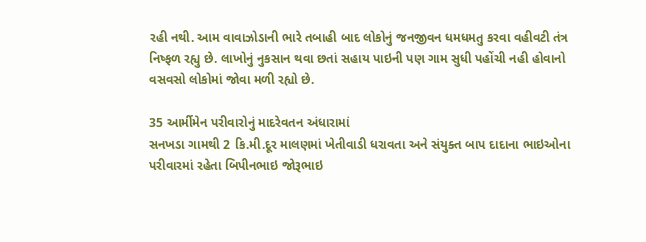રહી નથી. આમ વાવાઝોડાની ભારે તબાહી બાદ લોકોનું જનજીવન ધમધમતુ કરવા વહીવટી તંત્ર નિષ્ફળ રહ્યુ છે. લાખોનું નુકસાન થવા છતાં સહાય પાઇની પણ ગામ સુધી પહોંચી નહી હોવાનો વસવસો લોકોમાં જોવા મળી રહ્યો છે.

35 આર્મીમેન પરીવારોનું માદરેવતન અંધારામાં
સનખડા ગામથી 2 કિ.મી.દૂર માલણમાં ખેતીવાડી ધરાવતા અને સંયુક્ત બાપ દાદાના ભાઇઓના પરીવારમાં રહેતા બિપીનભાઇ જોરૂભાઇ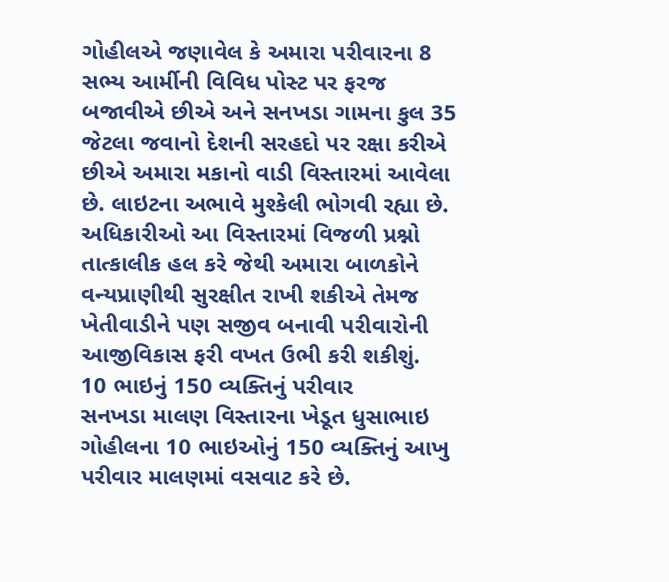ગોહીલએ જણાવેલ કે અમારા પરીવારના 8 સભ્ય આર્મીની વિવિધ પોસ્ટ પર ફરજ બજાવીએ છીએ અને સનખડા ગામના કુલ 35 જેટલા જવાનો દેશની સરહદો પર રક્ષા કરીએ છીએ અમારા મકાનો વાડી વિસ્તારમાં આવેલા છે. લાઇટના અભાવે મુશ્કેલી ભોગવી રહ્યા છે. અધિકારીઓ આ વિસ્તારમાં વિજળી પ્રશ્નો તાત્કાલીક હલ કરે જેથી અમારા બાળકોને વન્યપ્રાણીથી સુરક્ષીત રાખી શકીએ તેમજ ખેતીવાડીને પણ સજીવ બનાવી પરીવારોની આજીવિકાસ ફરી વખત ઉભી કરી શકીશું.
10 ભાઇનું 150 વ્યક્તિનું પરીવાર
સનખડા માલણ વિસ્તારના ખેડૂત ધુસાભાઇ ગોહીલના 10 ભાઇઓનું 150 વ્યક્તિનું આખુ પરીવાર માલણમાં વસવાટ કરે છે.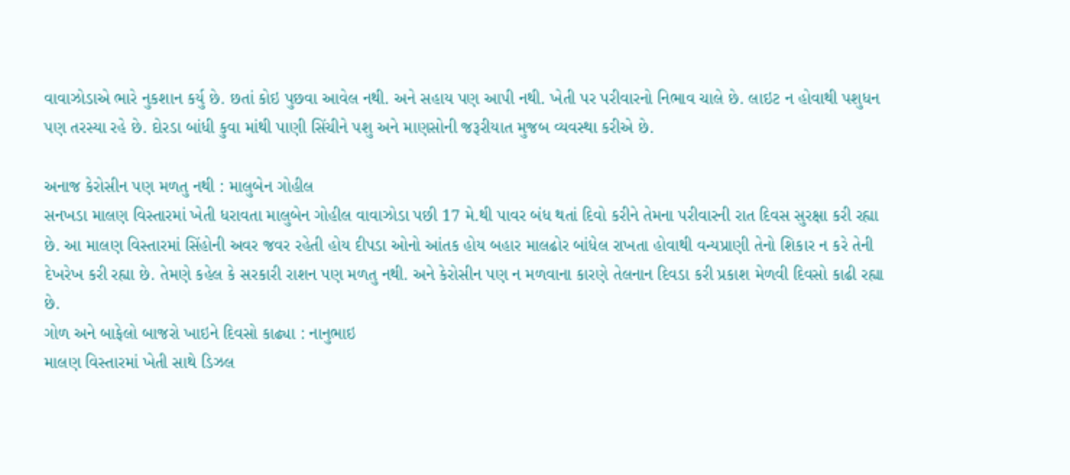વાવાઝોડાએ ભારે નુકશાન કર્યુ છે. છતાં કોઇ પુછવા આવેલ નથી. અને સહાય પણ આપી નથી. ખેતી પર પરીવારનો નિભાવ ચાલે છે. લાઇટ ન હોવાથી પશુધન પણ તરસ્યા રહે છે. દોરડા બાંધી કુવા માંથી પાણી સિંચીને પશુ અને માણસોની જરૂરીયાત મુજબ વ્યવસ્થા કરીએ છે.

અનાજ કેરોસીન પણ મળતુ નથી : માલુબેન ગોહીલ
સનખડા માલણ વિસ્તારમાં ખેતી ધરાવતા માલુબેન ગોહીલ વાવાઝોડા પછી 17 મે.થી પાવર બંધ થતાં દિવો કરીને તેમના પરીવારની રાત દિવસ સુરક્ષા કરી રહ્યા છે. આ માલણ વિસ્તારમાં સિંહોની અવર જવર રહેતી હોય દીપડા ઓનો આંતક હોય બહાર માલઢોર બાંધેલ રાખતા હોવાથી વન્યપ્રાણી તેનો શિકાર ન કરે તેની દેખરેખ કરી રહ્યા છે. તેમણે કહેલ કે સરકારી રાશન પણ મળતુ નથી. અને કેરોસીન પણ ન મળવાના કારણે તેલનાન દિવડા કરી પ્રકાશ મેળવી દિવસો કાઢી રહ્યા છે.
ગોળ અને બાફેલો બાજરો ખાઇને દિવસો કાઢ્યા : નાનુભાઇ
માલણ વિસ્તારમાં ખેતી સાથે ડિઝલ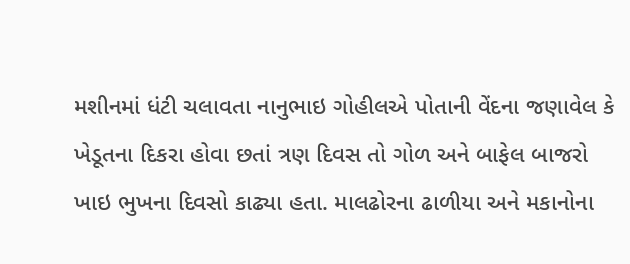મશીનમાં ધંટી ચલાવતા નાનુભાઇ ગોહીલએ પોતાની વેંદના જણાવેલ કે ખેડૂતના દિકરા હોવા છતાં ત્રણ દિવસ તો ગોળ અને બાફેલ બાજરો ખાઇ ભુખના દિવસો કાઢ્યા હતા. માલઢોરના ઢાળીયા અને મકાનોના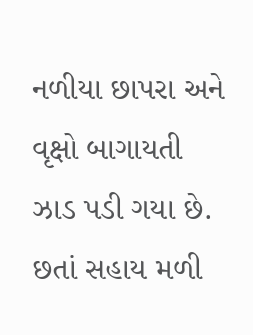નળીયા છાપરા અને વૃક્ષો બાગાયતી ઝાડ પડી ગયા છે. છતાં સહાય મળી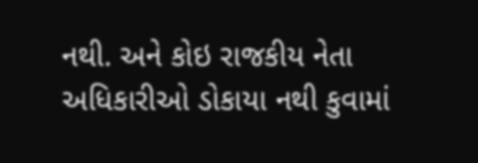નથી. અને કોઇ રાજકીય નેતા અધિકારીઓ ડોકાયા નથી કુવામાં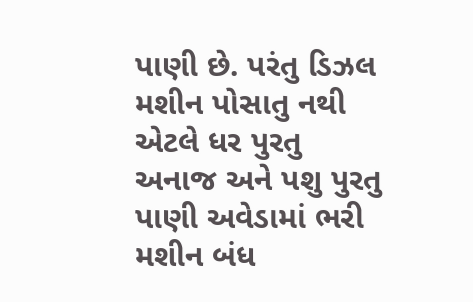પાણી છે. પરંતુ ડિઝલ મશીન પોસાતુ નથી એટલે ધર પુરતુ અનાજ અને પશુ પુરતુ પાણી અવેડામાં ભરી મશીન બંધ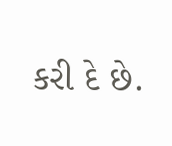કરી દે છે.